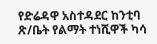የድሬዳዋ አስተዳደር ከንቲባ ጽ/ቤት የልማት ተነሺዋች ካሳ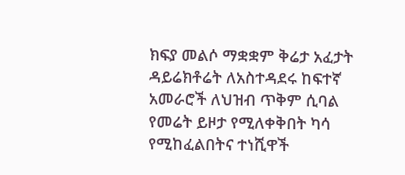ክፍያ መልሶ ማቋቋም ቅሬታ አፈታት ዳይሬክቶሬት ለአስተዳደሩ ከፍተኛ አመራሮች ለህዝብ ጥቅም ሲባል የመሬት ይዞታ የሚለቀቅበት ካሳ የሚከፈልበትና ተነሺዋች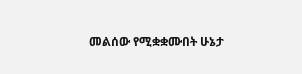መልሰው የሚቋቋሙበት ሁኔታ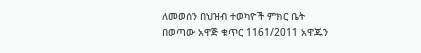ለመወሰን በህዝብ ተወካዮች ምክር ቤት በወጣው አዋጅ ቁጥር 1161/2011 አዋጁን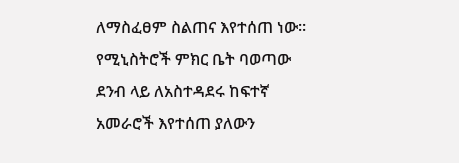ለማስፈፀም ስልጠና እየተሰጠ ነው።
የሚኒስትሮች ምክር ቤት ባወጣው ደንብ ላይ ለአስተዳደሩ ከፍተኛ አመራሮች እየተሰጠ ያለውን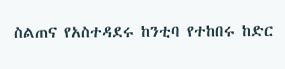ስልጠና የአስተዳደሩ ከንቲባ የተከበሩ ከድር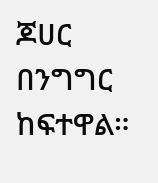ጆሀር በንግግር ከፍተዋል።